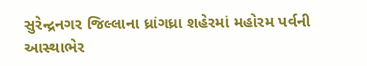સુરેન્દ્રનગર જિલ્લાના ધ્રાંગધ્રા શહેરમાં મહોરમ પર્વની આસ્થાભેર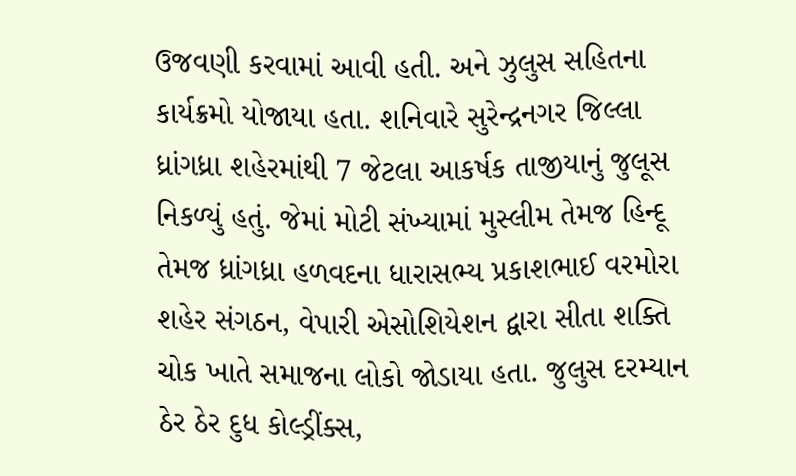ઉજવણી કરવામાં આવી હતી. અને ઝુલુસ સહિતના કાર્યક્રમો યોજાયા હતા. શનિવારે સુરેન્દ્રનગર જિલ્લા ધ્રાંગધ્રા શહેરમાંથી 7 જેટલા આકર્ષક તાજીયાનું જુલૂસ નિકળ્યું હતું. જેમાં મોટી સંખ્યામાં મુસ્લીમ તેમજ હિન્દૂ તેમજ ધ્રાંગધ્રા હળવદના ધારાસભ્ય પ્રકાશભાઈ વરમોરા શહેર સંગઠન, વેપારી એસોશિયેશન દ્વારા સીતા શક્તિ ચોક ખાતે સમાજના લોકો જોડાયા હતા. જુલુસ દરમ્યાન ઠેર ઠેર દુધ કોલ્ડ્રીંક્સ,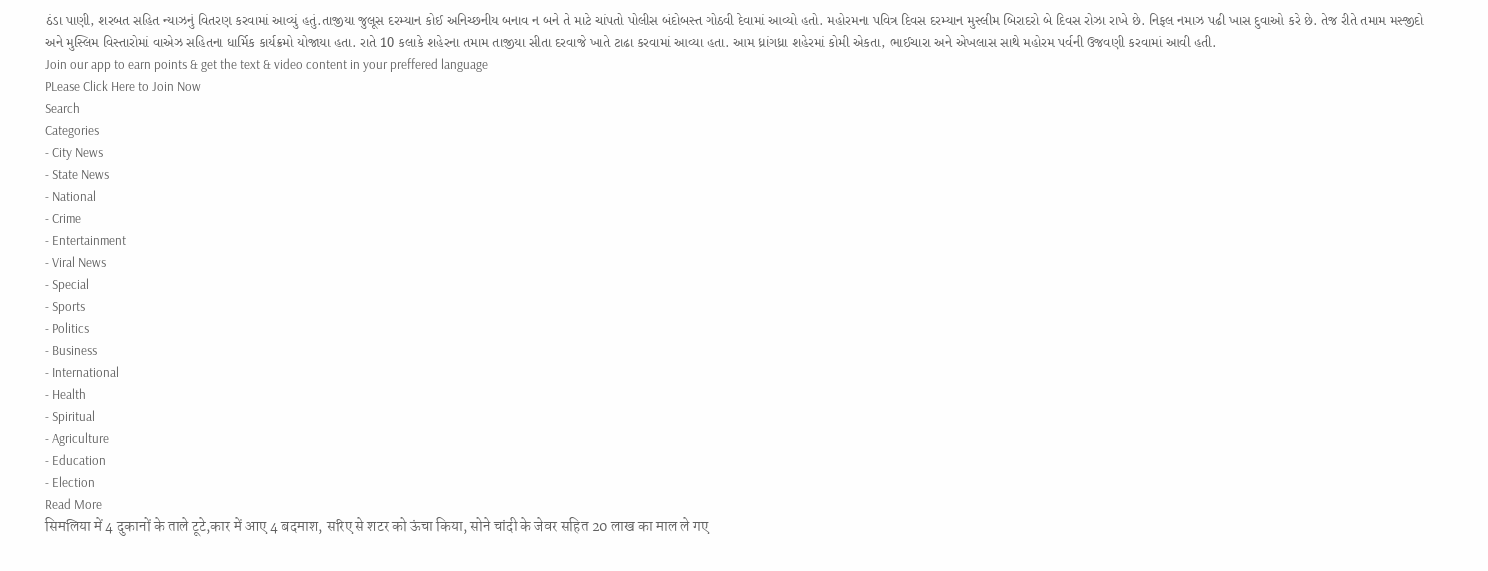ઠંડા પાણી, શરબત સહિત ન્યાઝનું વિતરણ કરવામાં આવ્યું હતું.તાજીયા જુલૂસ દરમ્યાન કોઈ અનિચ્છનીય બનાવ ન બને તે માટે ચાંપતો પોલીસ બંદોબસ્ત ગોઠવી દેવામાં આવ્યો હતો. મહોરમના પવિત્ર દિવસ દરમ્યાન મુસ્લીમ બિરાદરો બે દિવસ રોઝા રાખે છે. નિફલ નમાઝ પઢી ખાસ દુવાઓ કરે છે. તેજ રીતે તમામ મસ્જીદો અને મુસ્લિમ વિસ્તારોમાં વાએઝ સહિતના ધાર્મિક કાર્યક્રમો યોજાયા હતા. રાતે 10 કલાકે શહેરના તમામ તાજીયા સીતા દરવાજે ખાતે ટાઢા કરવામાં આવ્યા હતા. આમ ધ્રાંગધ્રા શહેરમાં કોમી એકતા, ભાઈચારા અને એખલાસ સાથે મહોરમ પર્વની ઉજવણી કરવામાં આવી હતી.
Join our app to earn points & get the text & video content in your preffered language
PLease Click Here to Join Now
Search
Categories
- City News
- State News
- National
- Crime
- Entertainment
- Viral News
- Special
- Sports
- Politics
- Business
- International
- Health
- Spiritual
- Agriculture
- Education
- Election
Read More
सिमलिया में 4 दुकानों के ताले टूटे,कार में आए 4 बदमाश, सरिए से शटर को ऊंचा किया, सोने चांदी के जेवर सहित 20 लाख का माल ले गए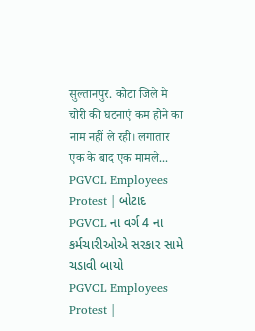सुल्तानपुर. कोटा जिले मे चोरी की घटनाएं कम होने का नाम नहीं ले रही। लगातार एक के बाद एक मामले...
PGVCL Employees Protest | બોટાદ PGVCL ના વર્ગ 4 ના કર્મચારીઓએ સરકાર સામે ચડાવી બાયો
PGVCL Employees Protest |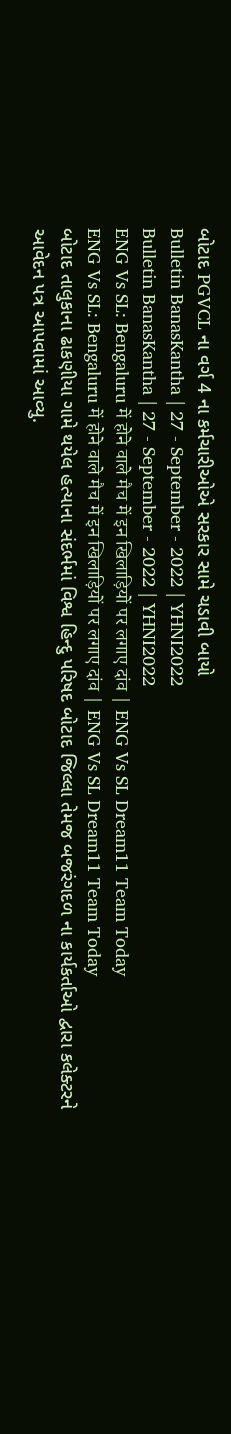બોટાદ PGVCL ના વર્ગ 4 ના કર્મચારીઓએ સરકાર સામે ચડાવી બાયો
Bulletin BanasKantha | 27 - September - 2022 | YHNI2022
Bulletin BanasKantha | 27 - September - 2022 | YHNI2022
ENG Vs SL: Bengaluru में होने वाले मैच में इन खिलाड़ियों पर लगाए दांव | ENG Vs SL Dream11 Team Today
ENG Vs SL: Bengaluru में होने वाले मैच में इन खिलाड़ियों पर लगाए दांव | ENG Vs SL Dream11 Team Today
બોટાદ તાલુકાના ઢાકણીયા ગામે થયેલ હત્યાના સંદર્ભમાં વિશ્વ હિન્દુ પરિષદ બોટાદ જિલ્લા તેમજ બજરંગદળ ના કાર્યકર્તાઓ દ્વારા કલેક્ટરને આવેદન પત્ર આપવામાં આવ્યુ.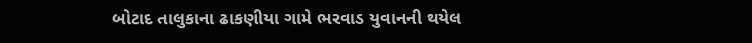બોટાદ તાલુકાના ઢાકણીયા ગામે ભરવાડ યુવાનની થયેલ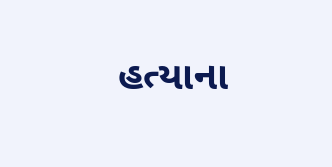હત્યાના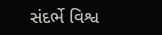સંદર્ભે વિશ્વ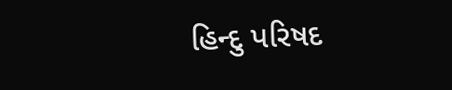હિન્દુ પરિષદ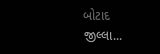બોટાદ જીલ્લા...